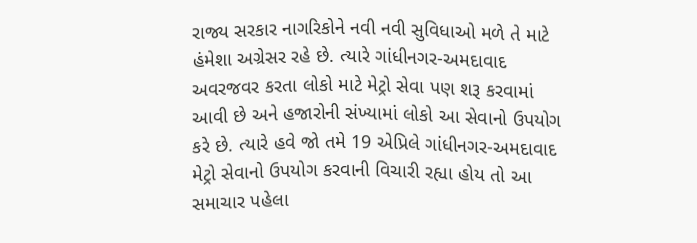રાજ્ય સરકાર નાગરિકોને નવી નવી સુવિધાઓ મળે તે માટે હંમેશા અગ્રેસર રહે છે. ત્યારે ગાંધીનગર-અમદાવાદ અવરજવર કરતા લોકો માટે મેટ્રો સેવા પણ શરૂ કરવામાં આવી છે અને હજારોની સંખ્યામાં લોકો આ સેવાનો ઉપયોગ કરે છે. ત્યારે હવે જો તમે 19 એપ્રિલે ગાંધીનગર-અમદાવાદ મેટ્રો સેવાનો ઉપયોગ કરવાની વિચારી રહ્યા હોય તો આ સમાચાર પહેલા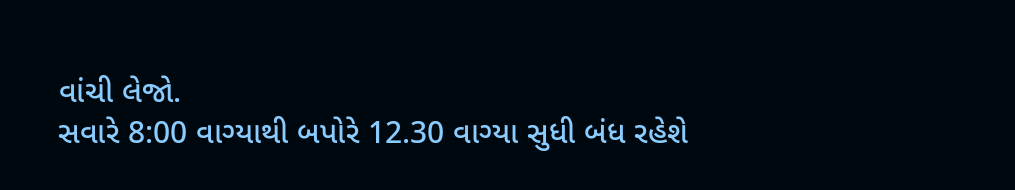વાંચી લેજો.
સવારે 8:00 વાગ્યાથી બપોરે 12.30 વાગ્યા સુધી બંધ રહેશે